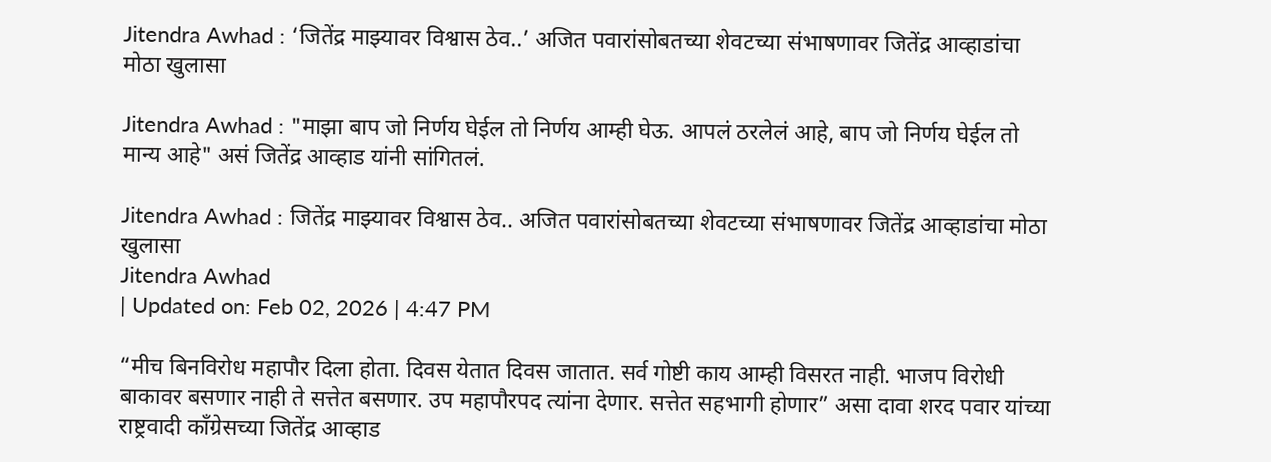Jitendra Awhad : ‘जितेंद्र माझ्यावर विश्वास ठेव..’ अजित पवारांसोबतच्या शेवटच्या संभाषणावर जितेंद्र आव्हाडांचा मोठा खुलासा

Jitendra Awhad : "माझा बाप जो निर्णय घेईल तो निर्णय आम्ही घेऊ. आपलं ठरलेलं आहे, बाप जो निर्णय घेईल तो मान्य आहे" असं जितेंद्र आव्हाड यांनी सांगितलं.

Jitendra Awhad : जितेंद्र माझ्यावर विश्वास ठेव.. अजित पवारांसोबतच्या शेवटच्या संभाषणावर जितेंद्र आव्हाडांचा मोठा खुलासा
Jitendra Awhad
| Updated on: Feb 02, 2026 | 4:47 PM

“मीच बिनविरोध महापौर दिला होता. दिवस येतात दिवस जातात. सर्व गोष्टी काय आम्ही विसरत नाही. भाजप विरोधी बाकावर बसणार नाही ते सत्तेत बसणार. उप महापौरपद त्यांना देणार. सत्तेत सहभागी होणार” असा दावा शरद पवार यांच्या राष्ट्रवादी काँग्रेसच्या जितेंद्र आव्हाड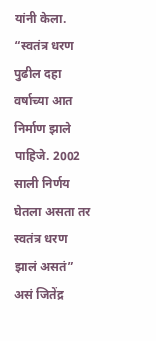यांनी केला. “स्वतंत्र धरण पुढील दहा वर्षाच्या आत निर्माण झाले पाहिजे. 2002 साली निर्णय घेतला असता तर स्वतंत्र धरण झालं असतं” असं जितेंद्र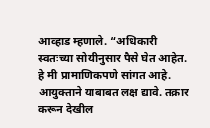आव्हाड म्हणाले. “अधिकारी स्वतःच्या सोयीनुसार पैसे घेत आहेत. हे मी प्रामाणिकपणे सांगत आहे. आयुक्ताने याबाबत लक्ष द्यावे. तक्रार करून देखील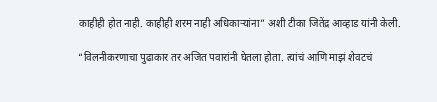काहीही होत नाही. काहीही शरम नाही अधिकाऱ्यांना” अशी टीका जितेंद्र आव्हाड यांनी केली.

“विलनीकरणाचा पुढाकार तर अजित पवारांनी घेतला होता. त्यांचं आणि माझं शेवटचं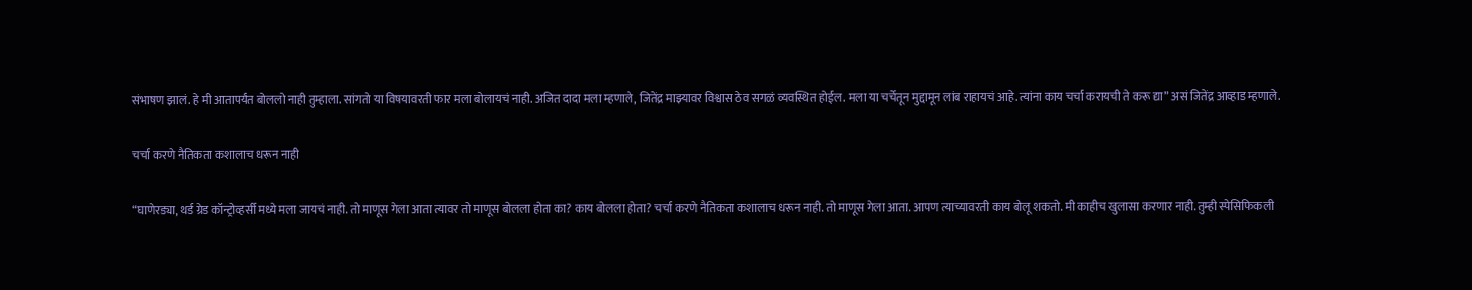संभाषण झालं. हे मी आतापर्यंत बोललो नाही तुम्हाला. सांगतो या विषयावरती फार मला बोलायचं नाही. अजित दादा मला म्हणाले, जितेंद्र माझ्यावर विश्वास ठेव सगळं व्यवस्थित होईल. मला या चर्चेतून मुद्दामून लांब राहायचं आहे. त्यांना काय चर्चा करायची ते करू द्या” असं जितेंद्र आव्हाड म्हणाले.

चर्चा करणे नैतिकता कशालाच धरून नाही

“घाणेरड्या, थर्ड ग्रेड कॉन्ट्रोव्हर्सी मध्ये मला जायचं नाही. तो माणूस गेला आता त्यावर तो माणूस बोलला होता का? काय बोलला होता? चर्चा करणे नैतिकता कशालाच धरून नाही. तो माणूस गेला आता. आपण त्याच्यावरती काय बोलू शकतो. मी काहीच खुलासा करणार नाही. तुम्ही स्पेसिफिकली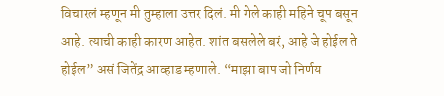विचारलं म्हणून मी तुम्हाला उत्तर दिलं. मी गेले काही महिने चूप बसून आहे. त्याची काही कारण आहेत. शांत बसलेले बरं, आहे जे होईल ते होईल” असं जितेंद्र आव्हाड म्हणाले. “माझा बाप जो निर्णय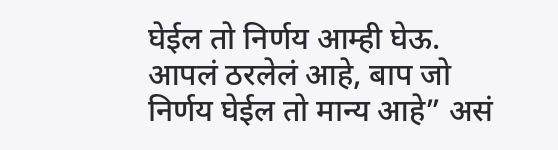घेईल तो निर्णय आम्ही घेऊ. आपलं ठरलेलं आहे, बाप जो निर्णय घेईल तो मान्य आहे” असं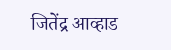जितेंद्र आव्हाड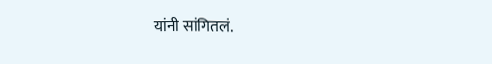यांनी सांगितलं.